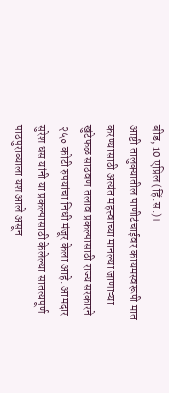बीड, 10 एप्रिल (हिं.स.)।
आष्टी तालुक्यातील पाणीटंचाईवर कायमस्वरूपी मात करण्यासाठी अत्यंत महत्त्वाच्या मानल्या जाणाऱ्या खुंटेफळ साठवण तलाव प्रकल्पासाठी राज्य सरकारने २५० कोटी रुपयांचा निधी मंजूर केला आहे. आमदार सुरेश धस यांनी या प्रकल्पासाठी केलेल्या सातत्यपूर्ण पाठपुराव्याला यश आले असून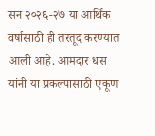सन २०२६-२७ या आर्थिक वर्षासाठी ही तरतूद करण्यात आली आहे. आमदार धस यांनी या प्रकल्पासाठी एकूण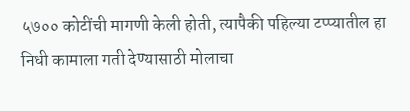५७०० कोटींची मागणी केली होती, त्यापैकी पहिल्या टप्प्यातील हा निधी कामाला गती देण्यासाठी मोलाचा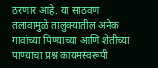ठरणार आहे. या साठवण तलावामुळे तालुक्यातील अनेक गावांच्या पिण्याच्या आणि शेतीच्या पाण्याचा प्रश्न कायमस्वरूपी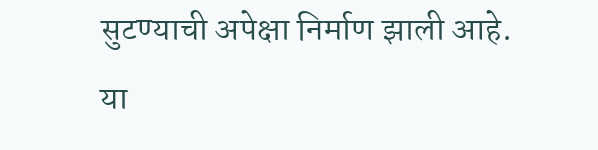सुटण्याची अपेक्षा निर्माण झाली आहे. या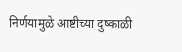निर्णयामुळे आष्टीच्या दुष्काळी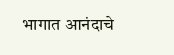भागात आनंदाचे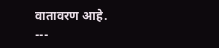वातावरण आहे.
---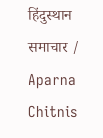हिंदुस्थान समाचार / Aparna Chitnis